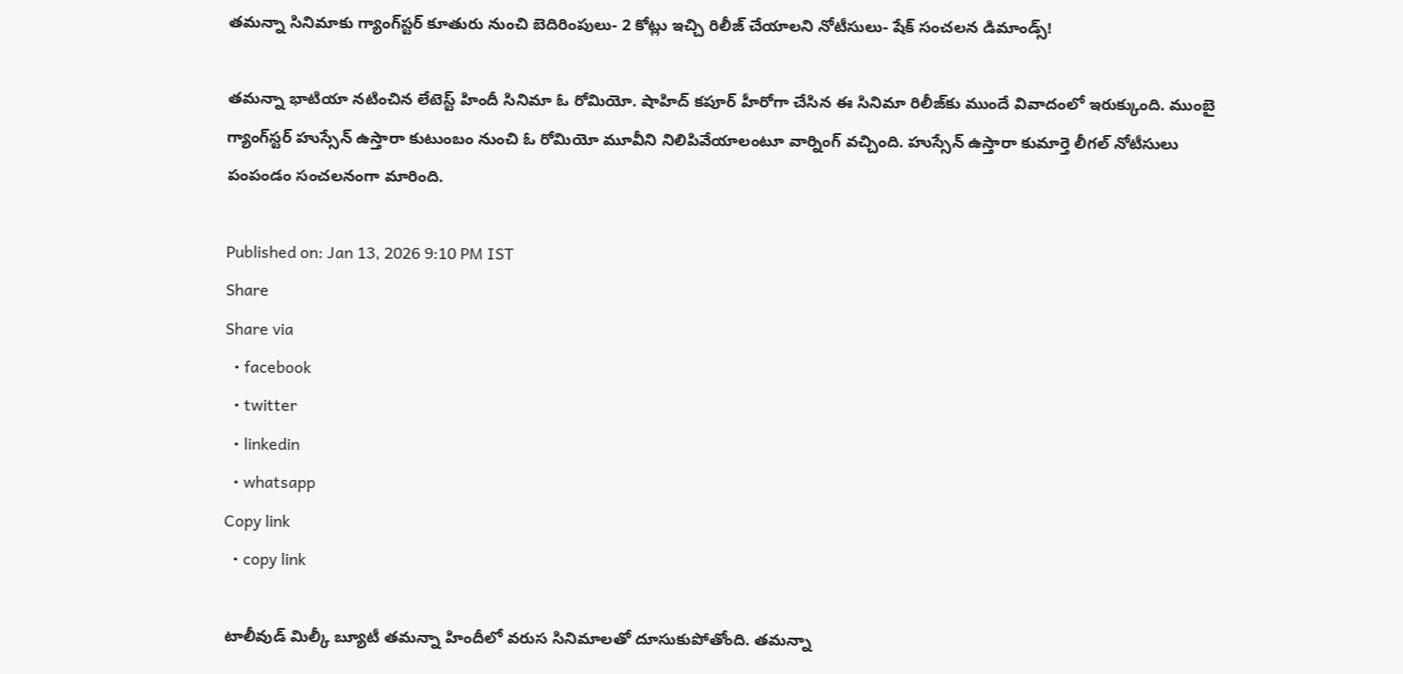తమన్నా సినిమాకు గ్యాంగ్‌స్టర్ కూతురు నుంచి బెదిరింపులు- 2 కోట్లు ఇచ్చి రిలీజ్ చేయాలని నోటీసులు- షేక్ సంచలన డిమాండ్స్!

తమన్నా భాటియా నటించిన లేటెస్ట్ హిందీ సినిమా ఓ రోమియో. షాహిద్ కపూర్ హీరోగా చేసిన ఈ సినిమా రిలీజ్‌కు ముందే వివాదంలో ఇరుక్కుంది. ముంబై గ్యాంగ్‌స్టర్ హుస్సేన్ ఉస్తారా కుటుంబం నుంచి ఓ రోమియో మూవీని నిలిపివేయాలంటూ వార్నింగ్ వచ్చింది. హుస్సేన్ ఉస్తారా కుమార్తె లీగల్ నోటీసులు పంపండం సంచలనంగా మారింది.

Published on: Jan 13, 2026 9:10 PM IST
Share
Share via
  • facebook
  • twitter
  • linkedin
  • whatsapp
Copy link
  • copy link

టాలీవుడ్ మిల్కీ బ్యూటీ తమన్నా హిందీలో వరుస సినిమాలతో దూసుకుపోతోంది. తమన్నా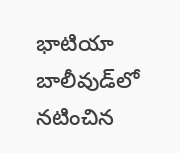భాటియా బాలీవుడ్‌లో నటించిన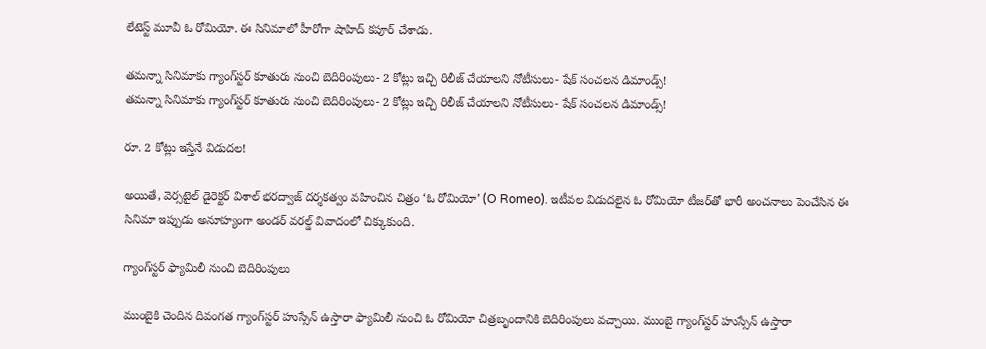లేటెస్ట్ మూవీ ఓ రోమియో. ఈ సినిమాలో హీరోగా షాహిద్ కపూర్ చేశాడు.

తమన్నా సినిమాకు గ్యాంగ్‌స్టర్ కూతురు నుంచి బెదిరింపులు- 2 కోట్లు ఇచ్చి రిలీజ్ చేయాలని నోటీసులు- షేక్ సంచలన డిమాండ్స్!
తమన్నా సినిమాకు గ్యాంగ్‌స్టర్ కూతురు నుంచి బెదిరింపులు- 2 కోట్లు ఇచ్చి రిలీజ్ చేయాలని నోటీసులు- షేక్ సంచలన డిమాండ్స్!

రూ. 2 కోట్లు ఇస్తేనే విడుదల!

అయితే, వెర్సటైల్ డైరెక్టర్ విశాల్ భరద్వాజ్ దర్శకత్వం వహించిన చిత్రం ‘ఓ రోమియో’ (O Romeo). ఇటీవల విడుదలైన ఓ రోమియో టీజర్‌తో భారీ అంచనాలు పెంచేసిన ఈ సినిమా ఇప్పుడు అనూహ్యంగా అండర్‌ వరల్డ్ వివాదంలో చిక్కుకుంది.

గ్యాంగ్‌స్టర్ ఫ్యామిలీ నుంచి బెదిరింపులు

ముంబైకి చెందిన దివంగత గ్యాంగ్‌స్టర్ హుస్సేన్ ఉస్తారా ఫ్యామిలీ నుంచి ఓ రోమియో చిత్రబృందానికి బెదిరింపులు వచ్చాయి. ముంబై గ్యాంగ్‌స్టర్ హుస్సేన్ ఉస్తారా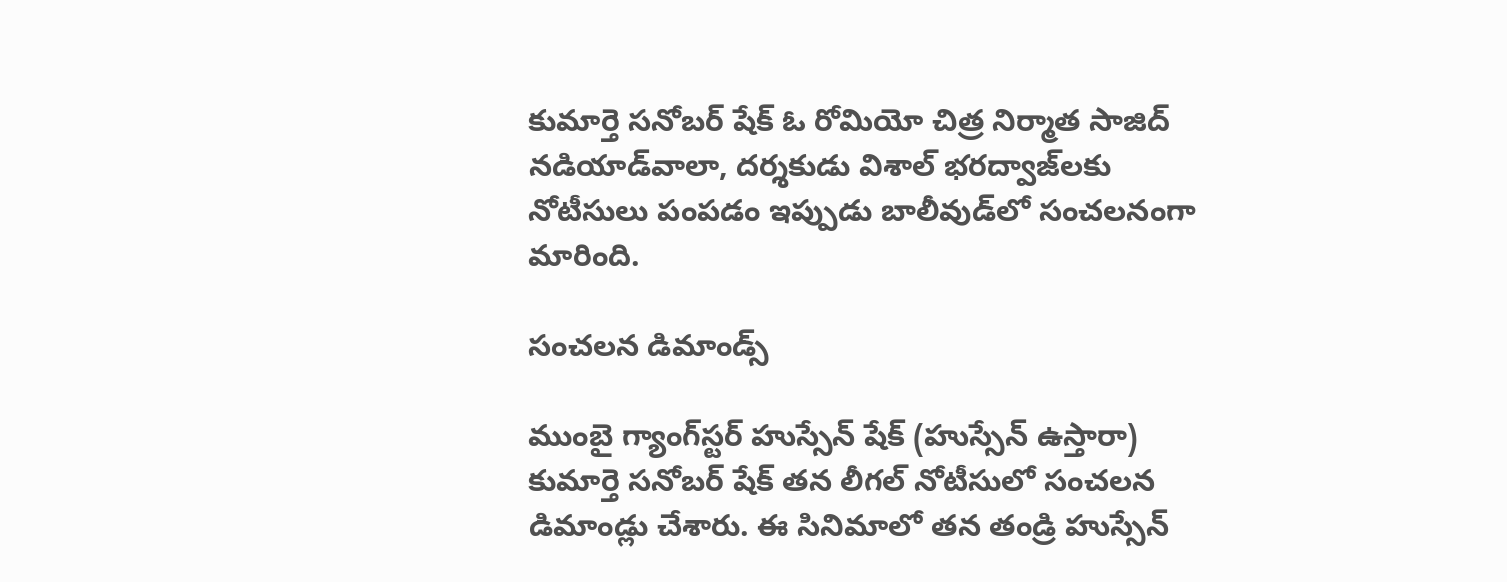కుమార్తె సనోబర్ షేక్ ఓ రోమియో చిత్ర నిర్మాత సాజిద్ నడియాడ్‌వాలా, దర్శకుడు విశాల్ భరద్వాజ్‌లకు నోటీసులు పంపడం ఇప్పుడు బాలీవుడ్‌లో సంచలనంగా మారింది.

సంచలన డిమాండ్స్

ముంబై గ్యాంగ్‌స్టర్ హుస్సేన్ షేక్ (హుస్సేన్ ఉస్తారా) కుమార్తె సనోబర్ షేక్ తన లీగల్ నోటీసులో సంచలన డిమాండ్లు చేశారు. ఈ సినిమాలో తన తండ్రి హుస్సేన్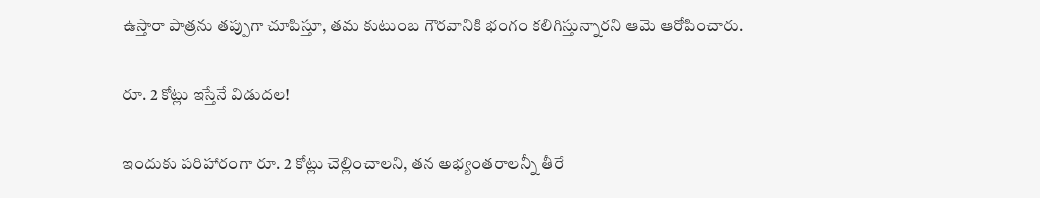ఉస్తారా పాత్రను తప్పుగా చూపిస్తూ, తమ కుటుంబ గౌరవానికి భంగం కలిగిస్తున్నారని ఆమె ఆరోపించారు.

రూ. 2 కోట్లు ఇస్తేనే విడుదల!

ఇందుకు పరిహారంగా రూ. 2 కోట్లు చెల్లించాలని, తన అభ్యంతరాలన్నీ తీరే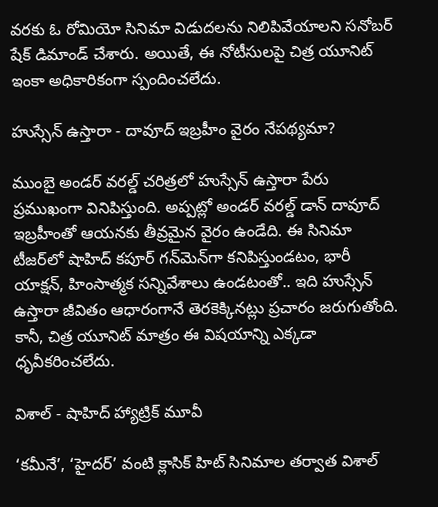వరకు ఓ రోమియో సినిమా విడుదలను నిలిపివేయాలని సనోబర్ షేక్ డిమాండ్ చేశారు. అయితే, ఈ నోటీసులపై చిత్ర యూనిట్ ఇంకా అధికారికంగా స్పందించలేదు.

హుస్సేన్ ఉస్తారా - దావూద్ ఇబ్రహీం వైరం నేపథ్యమా?

ముంబై అండర్‌ వరల్డ్ చరిత్రలో హుస్సేన్ ఉస్తారా పేరు ప్రముఖంగా వినిపిస్తుంది. అప్పట్లో అండర్‌ వరల్డ్ డాన్ దావూద్ ఇబ్రహీంతో ఆయనకు తీవ్రమైన వైరం ఉండేది. ఈ సినిమా టీజర్‌లో షాహిద్ కపూర్ గన్‌మెన్‌గా కనిపిస్తుండటం, భారీ యాక్షన్, హింసాత్మక సన్నివేశాలు ఉండటంతో.. ఇది హుస్సేన్ ఉస్తారా జీవితం ఆధారంగానే తెరకెక్కినట్లు ప్రచారం జరుగుతోంది. కానీ, చిత్ర యూనిట్ మాత్రం ఈ విషయాన్ని ఎక్కడా ధృవీకరించలేదు.

విశాల్ - షాహిద్ హ్యాట్రిక్ మూవీ

‘కమీనే’, ‘హైదర్’ వంటి క్లాసిక్ హిట్ సినిమాల తర్వాత విశాల్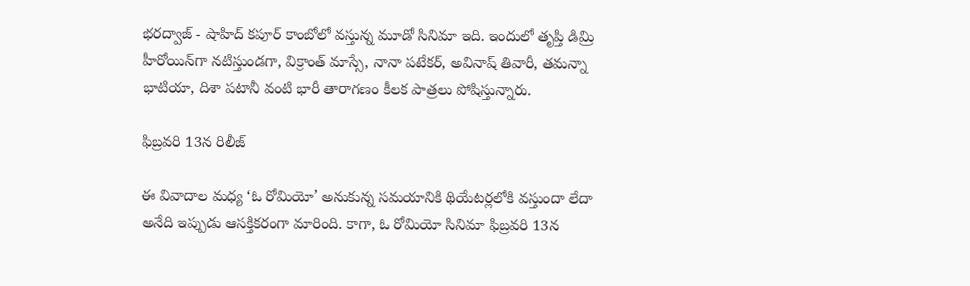భరద్వాజ్ - షాహిద్ కపూర్ కాంబోలో వస్తున్న మూడో సినిమా ఇది. ఇందులో తృప్తి డిమ్రి హీరోయిన్‌గా నటిస్తుండగా, విక్రాంత్ మాస్సే, నానా పటేకర్, అవినాష్ తివారీ, తమన్నా భాటియా, దిశా పటానీ వంటి భారీ తారాగణం కీలక పాత్రలు పోషిస్తున్నారు.

ఫిబ్రవరి 13న రిలీజ్

ఈ వివాదాల మధ్య ‘ఓ రోమియో’ అనుకున్న సమయానికి థియేటర్లలోకి వస్తుందా లేదా అనేది ఇప్పుడు ఆసక్తికరంగా మారింది. కాగా, ఓ రోమియో సినిమా ఫిబ్రవరి 13న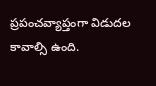ప్రపంచవ్యాప్తంగా విడుదల కావాల్సి ఉంది.